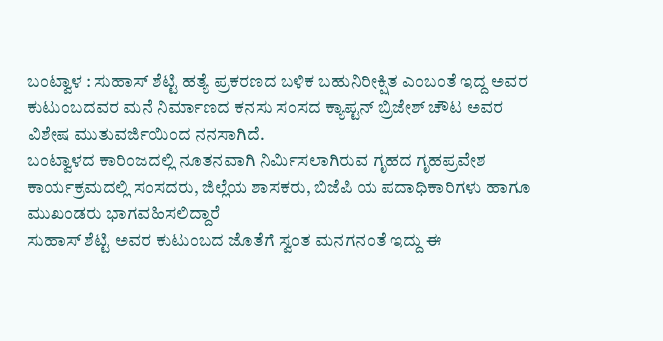ಬಂಟ್ವಾಳ : ಸುಹಾಸ್ ಶೆಟ್ಟಿ ಹತ್ಯೆ ಪ್ರಕರಣದ ಬಳಿಕ ಬಹುನಿರೀಕ್ಷಿತ ಎಂಬಂತೆ ಇದ್ದ ಅವರ ಕುಟುಂಬದವರ ಮನೆ ನಿರ್ಮಾಣದ ಕನಸು ಸಂಸದ ಕ್ಯಾಪ್ಟನ್ ಬ್ರಿಜೇಶ್ ಚೌಟ ಅವರ ವಿಶೇಷ ಮುತುವರ್ಜಿಯಿಂದ ನನಸಾಗಿದೆ.
ಬಂಟ್ವಾಳದ ಕಾರಿಂಜದಲ್ಲಿ ನೂತನವಾಗಿ ನಿರ್ಮಿಸಲಾಗಿರುವ ಗೃಹದ ಗೃಹಪ್ರವೇಶ ಕಾರ್ಯಕ್ರಮದಲ್ಲಿ ಸಂಸದರು, ಜಿಲ್ಲೆಯ ಶಾಸಕರು, ಬಿಜೆಪಿ ಯ ಪದಾಧಿಕಾರಿಗಳು ಹಾಗೂ ಮುಖಂಡರು ಭಾಗವಹಿಸಲಿದ್ದಾರೆ
ಸುಹಾಸ್ ಶೆಟ್ಟಿ ಅವರ ಕುಟುಂಬದ ಜೊತೆಗೆ ಸ್ವಂತ ಮನಗನಂತೆ ಇದ್ದು ಈ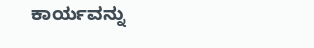ಕಾರ್ಯವನ್ನು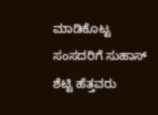ಮಾಡಿಕೊಟ್ಟ ಸಂಸದರಿಗೆ ಸುಹಾಸ್ ಶೆಟ್ಟಿ ಹೆತ್ತವರು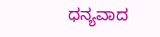ಧನ್ಯವಾದ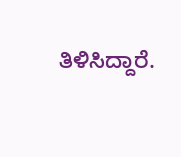ತಿಳಿಸಿದ್ದಾರೆ.